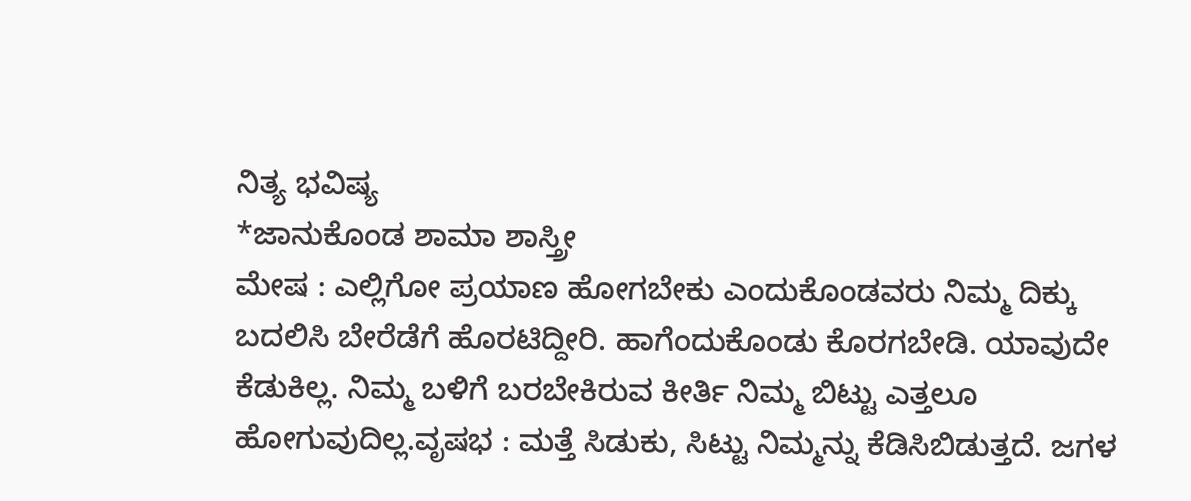ನಿತ್ಯ ಭವಿಷ್ಯ
*ಜಾನುಕೊಂಡ ಶಾಮಾ ಶಾಸ್ತ್ರೀ
ಮೇಷ : ಎಲ್ಲಿಗೋ ಪ್ರಯಾಣ ಹೋಗಬೇಕು ಎಂದುಕೊಂಡವರು ನಿಮ್ಮ ದಿಕ್ಕು ಬದಲಿಸಿ ಬೇರೆಡೆಗೆ ಹೊರಟಿದ್ದೀರಿ. ಹಾಗೆಂದುಕೊಂಡು ಕೊರಗಬೇಡಿ. ಯಾವುದೇ ಕೆಡುಕಿಲ್ಲ. ನಿಮ್ಮ ಬಳಿಗೆ ಬರಬೇಕಿರುವ ಕೀರ್ತಿ ನಿಮ್ಮ ಬಿಟ್ಟು ಎತ್ತಲೂ ಹೋಗುವುದಿಲ್ಲ.ವೃಷಭ : ಮತ್ತೆ ಸಿಡುಕು, ಸಿಟ್ಟು ನಿಮ್ಮನ್ನು ಕೆಡಿಸಿಬಿಡುತ್ತದೆ. ಜಗಳ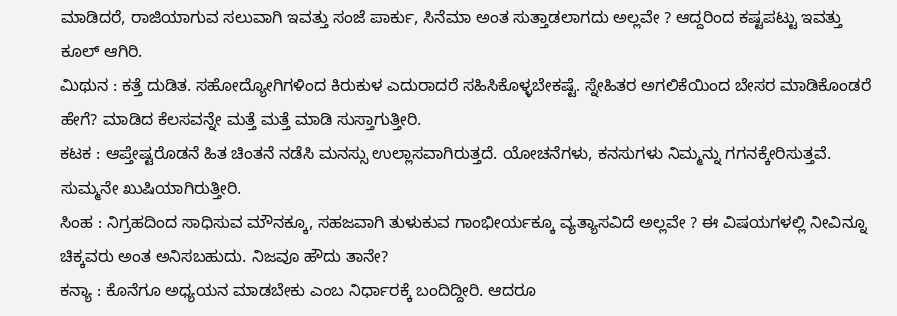ಮಾಡಿದರೆ, ರಾಜಿಯಾಗುವ ಸಲುವಾಗಿ ಇವತ್ತು ಸಂಜೆ ಪಾರ್ಕು, ಸಿನೆಮಾ ಅಂತ ಸುತ್ತಾಡಲಾಗದು ಅಲ್ಲವೇ ? ಆದ್ದರಿಂದ ಕಷ್ಟಪಟ್ಟು ಇವತ್ತು ಕೂಲ್ ಆಗಿರಿ.
ಮಿಥುನ : ಕತ್ತೆ ದುಡಿತ. ಸಹೋದ್ಯೋಗಿಗಳಿಂದ ಕಿರುಕುಳ ಎದುರಾದರೆ ಸಹಿಸಿಕೊಳ್ಳಬೇಕಷ್ಟೆ. ಸ್ನೇಹಿತರ ಅಗಲಿಕೆಯಿಂದ ಬೇಸರ ಮಾಡಿಕೊಂಡರೆ ಹೇಗೆ? ಮಾಡಿದ ಕೆಲಸವನ್ನೇ ಮತ್ತೆ ಮತ್ತೆ ಮಾಡಿ ಸುಸ್ತಾಗುತ್ತೀರಿ.
ಕಟಕ : ಆಪ್ತೇಷ್ಟರೊಡನೆ ಹಿತ ಚಿಂತನೆ ನಡೆಸಿ ಮನಸ್ಸು ಉಲ್ಲಾಸವಾಗಿರುತ್ತದೆ. ಯೋಚನೆಗಳು, ಕನಸುಗಳು ನಿಮ್ಮನ್ನು ಗಗನಕ್ಕೇರಿಸುತ್ತವೆ. ಸುಮ್ಮನೇ ಖುಷಿಯಾಗಿರುತ್ತೀರಿ.
ಸಿಂಹ : ನಿಗ್ರಹದಿಂದ ಸಾಧಿಸುವ ಮೌನಕ್ಕೂ, ಸಹಜವಾಗಿ ತುಳುಕುವ ಗಾಂಭೀರ್ಯಕ್ಕೂ ವ್ಯತ್ಯಾಸವಿದೆ ಅಲ್ಲವೇ ? ಈ ವಿಷಯಗಳಲ್ಲಿ ನೀವಿನ್ನೂ ಚಿಕ್ಕವರು ಅಂತ ಅನಿಸಬಹುದು. ನಿಜವೂ ಹೌದು ತಾನೇ?
ಕನ್ಯಾ : ಕೊನೆಗೂ ಅಧ್ಯಯನ ಮಾಡಬೇಕು ಎಂಬ ನಿರ್ಧಾರಕ್ಕೆ ಬಂದಿದ್ದೀರಿ. ಆದರೂ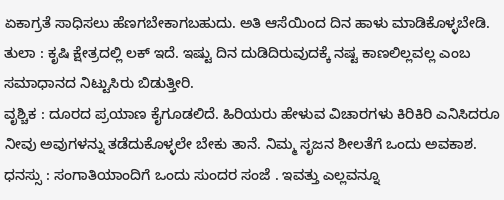ಏಕಾಗ್ರತೆ ಸಾಧಿಸಲು ಹೆಣಗಬೇಕಾಗಬಹುದು. ಅತಿ ಆಸೆಯಿಂದ ದಿನ ಹಾಳು ಮಾಡಿಕೊಳ್ಳಬೇಡಿ.
ತುಲಾ : ಕೃಷಿ ಕ್ಷೇತ್ರದಲ್ಲಿ ಲಕ್ ಇದೆ. ಇಷ್ಟು ದಿನ ದುಡಿದಿರುವುದಕ್ಕೆ ನಷ್ಟ ಕಾಣಲಿಲ್ಲವಲ್ಲ ಎಂಬ ಸಮಾಧಾನದ ನಿಟ್ಟುಸಿರು ಬಿಡುತ್ತೀರಿ.
ವೃಶ್ಚಿಕ : ದೂರದ ಪ್ರಯಾಣ ಕೈಗೂಡಲಿದೆ. ಹಿರಿಯರು ಹೇಳುವ ವಿಚಾರಗಳು ಕಿರಿಕಿರಿ ಎನಿಸಿದರೂ ನೀವು ಅವುಗಳನ್ನು ತಡೆದುಕೊಳ್ಳಲೇ ಬೇಕು ತಾನೆ. ನಿಮ್ಮ ಸೃಜನ ಶೀಲತೆಗೆ ಒಂದು ಅವಕಾಶ.
ಧನಸ್ಸು : ಸಂಗಾತಿಯಾಂದಿಗೆ ಒಂದು ಸುಂದರ ಸಂಜೆ . ಇವತ್ತು ಎಲ್ಲವನ್ನೂ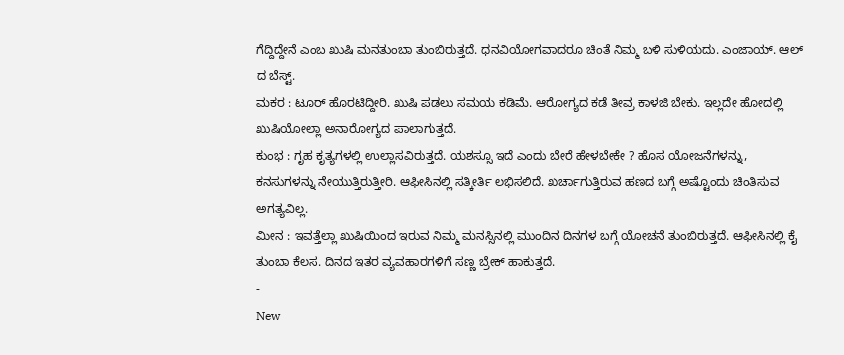ಗೆದ್ದಿದ್ದೇನೆ ಎಂಬ ಖುಷಿ ಮನತುಂಬಾ ತುಂಬಿರುತ್ತದೆ. ಧನವಿಯೋಗವಾದರೂ ಚಿಂತೆ ನಿಮ್ಮ ಬಳಿ ಸುಳಿಯದು. ಎಂಜಾಯ್. ಆಲ್ ದ ಬೆಸ್ಟ್.
ಮಕರ : ಟೂರ್ ಹೊರಟಿದ್ದೀರಿ. ಖುಷಿ ಪಡಲು ಸಮಯ ಕಡಿಮೆ. ಆರೋಗ್ಯದ ಕಡೆ ತೀವ್ರ ಕಾಳಜಿ ಬೇಕು. ಇಲ್ಲದೇ ಹೋದಲ್ಲಿ ಖುಷಿಯೋಲ್ಲಾ ಅನಾರೋಗ್ಯದ ಪಾಲಾಗುತ್ತದೆ.
ಕುಂಭ : ಗೃಹ ಕೃತ್ಯಗಳಲ್ಲಿ ಉಲ್ಲಾಸವಿರುತ್ತದೆ. ಯಶಸ್ಸೂ ಇದೆ ಎಂದು ಬೇರೆ ಹೇಳಬೇಕೇ ? ಹೊಸ ಯೋಜನೆಗಳನ್ನು, ಕನಸುಗಳನ್ನು ನೇಯುತ್ತಿರುತ್ತೀರಿ. ಆಫೀಸಿನಲ್ಲಿ ಸತ್ಕೀರ್ತಿ ಲಭಿಸಲಿದೆ. ಖರ್ಚಾಗುತ್ತಿರುವ ಹಣದ ಬಗ್ಗೆ ಅಷ್ಟೊಂದು ಚಿಂತಿಸುವ ಅಗತ್ಯವಿಲ್ಲ.
ಮೀನ : ಇವತ್ತೆಲ್ಲಾ ಖುಷಿಯಿಂದ ಇರುವ ನಿಮ್ಮ ಮನಸ್ಸಿನಲ್ಲಿ ಮುಂದಿನ ದಿನಗಳ ಬಗ್ಗೆ ಯೋಚನೆ ತುಂಬಿರುತ್ತದೆ. ಆಫೀಸಿನಲ್ಲಿ ಕೈ ತುಂಬಾ ಕೆಲಸ. ದಿನದ ಇತರ ವ್ಯವಹಾರಗಳಿಗೆ ಸಣ್ಣ ಬ್ರೇಕ್ ಹಾಕುತ್ತದೆ.
-
New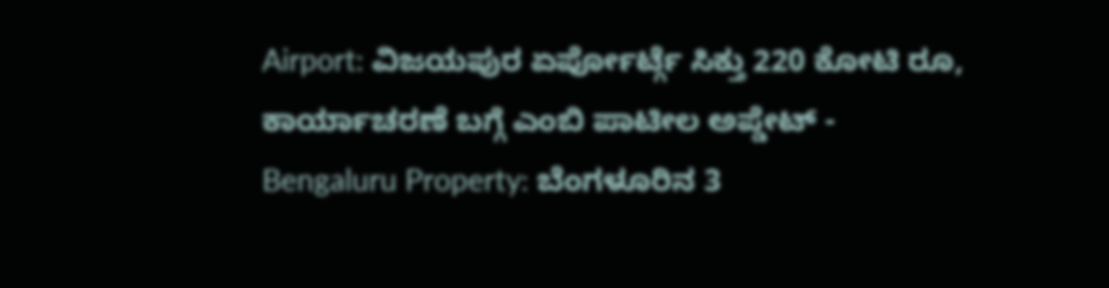Airport: ವಿಜಯಪುರ ಏರ್ಪೋರ್ಟ್ಗೆ ಸಿಕ್ತು 220 ಕೋಟಿ ರೂ, ಕಾರ್ಯಾಚರಣೆ ಬಗ್ಗೆ ಎಂಬಿ ಪಾಟೀಲ ಅಪ್ಡೇಟ್ -
Bengaluru Property: ಬೆಂಗಳೂರಿನ 3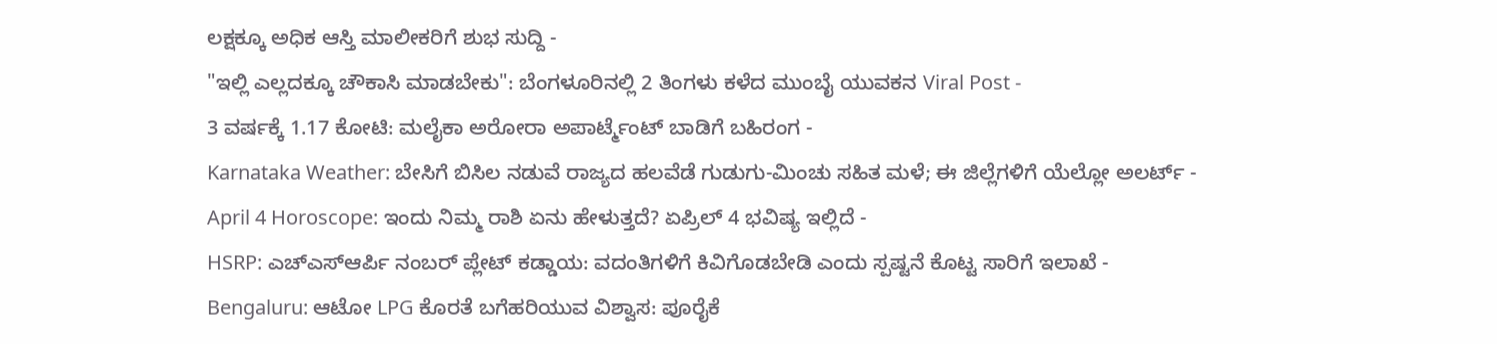ಲಕ್ಷಕ್ಕೂ ಅಧಿಕ ಆಸ್ತಿ ಮಾಲೀಕರಿಗೆ ಶುಭ ಸುದ್ದಿ -
"ಇಲ್ಲಿ ಎಲ್ಲದಕ್ಕೂ ಚೌಕಾಸಿ ಮಾಡಬೇಕು": ಬೆಂಗಳೂರಿನಲ್ಲಿ 2 ತಿಂಗಳು ಕಳೆದ ಮುಂಬೈ ಯುವಕನ Viral Post -
3 ವರ್ಷಕ್ಕೆ 1.17 ಕೋಟಿ: ಮಲೈಕಾ ಅರೋರಾ ಅಪಾರ್ಟ್ಮೆಂಟ್ ಬಾಡಿಗೆ ಬಹಿರಂಗ -
Karnataka Weather: ಬೇಸಿಗೆ ಬಿಸಿಲ ನಡುವೆ ರಾಜ್ಯದ ಹಲವೆಡೆ ಗುಡುಗು-ಮಿಂಚು ಸಹಿತ ಮಳೆ; ಈ ಜಿಲ್ಲೆಗಳಿಗೆ ಯೆಲ್ಲೋ ಅಲರ್ಟ್ -
April 4 Horoscope: ಇಂದು ನಿಮ್ಮ ರಾಶಿ ಏನು ಹೇಳುತ್ತದೆ? ಏಪ್ರಿಲ್ 4 ಭವಿಷ್ಯ ಇಲ್ಲಿದೆ -
HSRP: ಎಚ್ಎಸ್ಆರ್ಪಿ ನಂಬರ್ ಪ್ಲೇಟ್ ಕಡ್ಡಾಯ: ವದಂತಿಗಳಿಗೆ ಕಿವಿಗೊಡಬೇಡಿ ಎಂದು ಸ್ಪಷ್ಟನೆ ಕೊಟ್ಟ ಸಾರಿಗೆ ಇಲಾಖೆ -
Bengaluru: ಆಟೋ LPG ಕೊರತೆ ಬಗೆಹರಿಯುವ ವಿಶ್ವಾಸ: ಪೂರೈಕೆ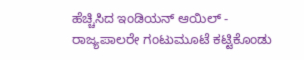ಹೆಚ್ಚಿಸಿದ ಇಂಡಿಯನ್ ಆಯಿಲ್ -
ರಾಜ್ಯಪಾಲರೇ ಗಂಟುಮೂಟೆ ಕಟ್ಟಿಕೊಂಡು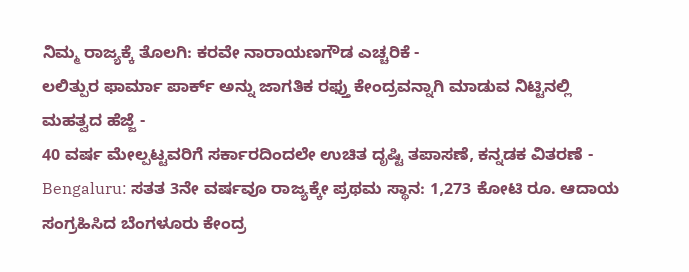ನಿಮ್ಮ ರಾಜ್ಯಕ್ಕೆ ತೊಲಗಿ: ಕರವೇ ನಾರಾಯಣಗೌಡ ಎಚ್ಚರಿಕೆ -
ಲಲಿತ್ಪುರ ಫಾರ್ಮಾ ಪಾರ್ಕ್ ಅನ್ನು ಜಾಗತಿಕ ರಫ್ತು ಕೇಂದ್ರವನ್ನಾಗಿ ಮಾಡುವ ನಿಟ್ಟಿನಲ್ಲಿ ಮಹತ್ವದ ಹೆಜ್ಜೆ -
40 ವರ್ಷ ಮೇಲ್ಪಟ್ಟವರಿಗೆ ಸರ್ಕಾರದಿಂದಲೇ ಉಚಿತ ದೃಷ್ಟಿ ತಪಾಸಣೆ, ಕನ್ನಡಕ ವಿತರಣೆ -
Bengaluru: ಸತತ 3ನೇ ವರ್ಷವೂ ರಾಜ್ಯಕ್ಕೇ ಪ್ರಥಮ ಸ್ಥಾನ: 1,273 ಕೋಟಿ ರೂ. ಆದಾಯ ಸಂಗ್ರಹಿಸಿದ ಬೆಂಗಳೂರು ಕೇಂದ್ರ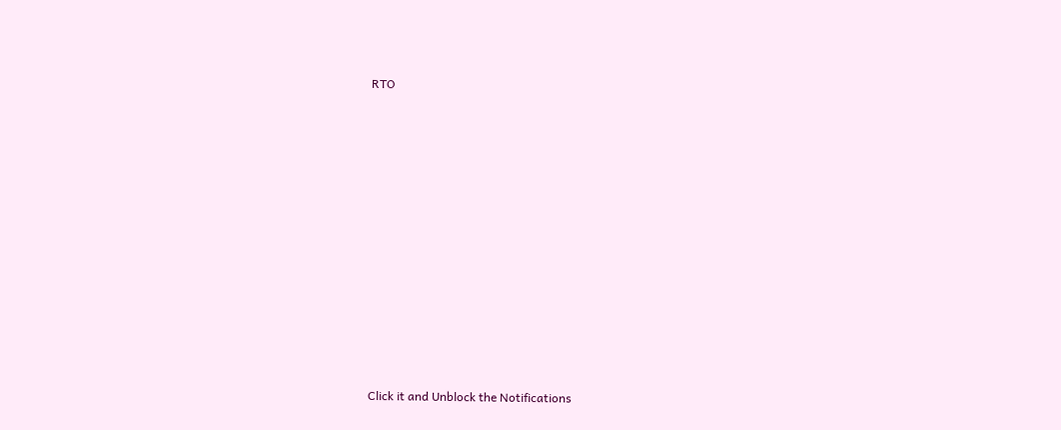RTO












Click it and Unblock the Notifications